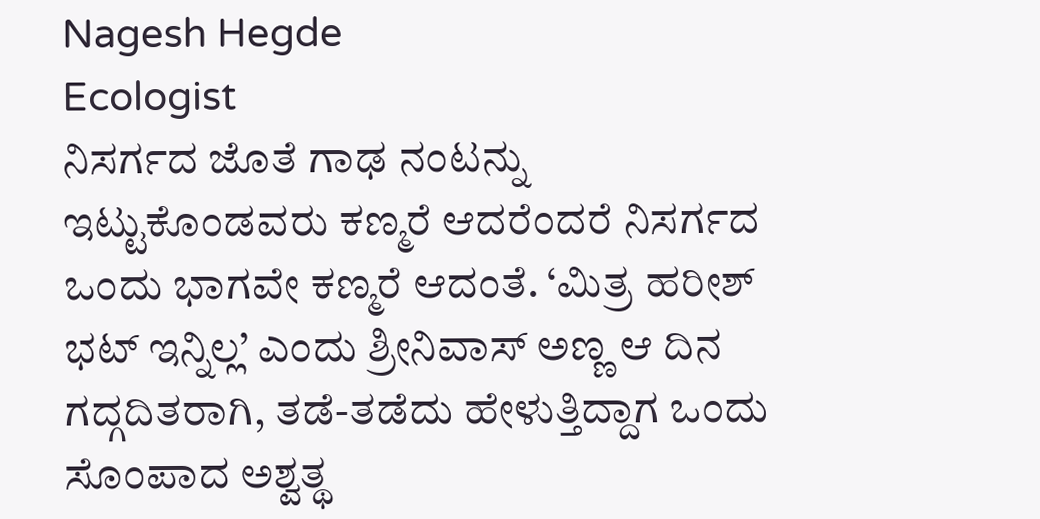Nagesh Hegde
Ecologist
ನಿಸರ್ಗದ ಜೊತೆ ಗಾಢ ನಂಟನ್ನು ಇಟ್ಟುಕೊಂಡವರು ಕಣ್ಮರೆ ಆದರೆಂದರೆ ನಿಸರ್ಗದ ಒಂದು ಭಾಗವೇ ಕಣ್ಮರೆ ಆದಂತೆ. ‘ಮಿತ್ರ ಹರೀಶ್ ಭಟ್ ಇನ್ನಿಲ್ಲ’ ಎಂದು ಶ್ರೀನಿವಾಸ್ ಅಣ್ಣ ಆ ದಿನ ಗದ್ಗದಿತರಾಗಿ, ತಡೆ-ತಡೆದು ಹೇಳುತ್ತಿದ್ದಾಗ ಒಂದು ಸೊಂಪಾದ ಅಶ್ವತ್ಥ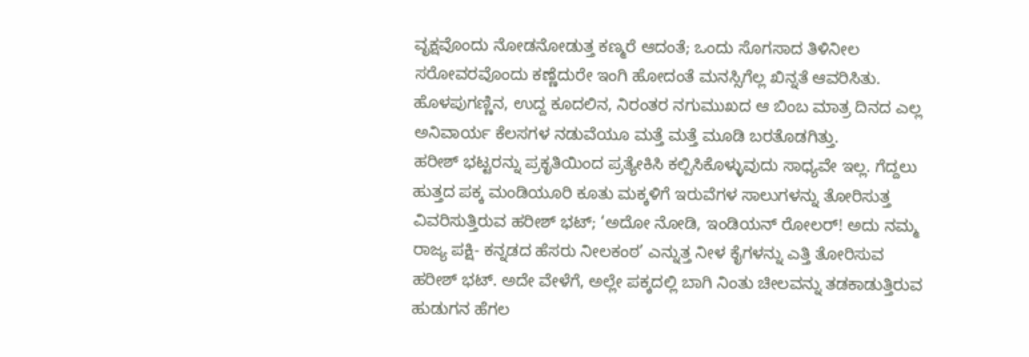ವೃಕ್ಷವೊಂದು ನೋಡನೋಡುತ್ತ ಕಣ್ಮರೆ ಆದಂತೆ; ಒಂದು ಸೊಗಸಾದ ತಿಳಿನೀಲ ಸರೋವರವೊಂದು ಕಣ್ಣೆದುರೇ ಇಂಗಿ ಹೋದಂತೆ ಮನಸ್ಸಿಗೆಲ್ಲ ಖಿನ್ನತೆ ಆವರಿಸಿತು. ಹೊಳಪುಗಣ್ಣಿನ, ಉದ್ದ ಕೂದಲಿನ, ನಿರಂತರ ನಗುಮುಖದ ಆ ಬಿಂಬ ಮಾತ್ರ ದಿನದ ಎಲ್ಲ ಅನಿವಾರ್ಯ ಕೆಲಸಗಳ ನಡುವೆಯೂ ಮತ್ತೆ ಮತ್ತೆ ಮೂಡಿ ಬರತೊಡಗಿತ್ತು.
ಹರೀಶ್ ಭಟ್ಟರನ್ನು ಪ್ರಕೃತಿಯಿಂದ ಪ್ರತ್ಯೇಕಿಸಿ ಕಲ್ಪಿಸಿಕೊಳ್ಳುವುದು ಸಾಧ್ಯವೇ ಇಲ್ಲ. ಗೆದ್ದಲು ಹುತ್ತದ ಪಕ್ಕ ಮಂಡಿಯೂರಿ ಕೂತು ಮಕ್ಕಳಿಗೆ ಇರುವೆಗಳ ಸಾಲುಗಳನ್ನು ತೋರಿಸುತ್ತ ವಿವರಿಸುತ್ತಿರುವ ಹರೀಶ್ ಭಟ್; ‘ಅದೋ ನೋಡಿ, ಇಂಡಿಯನ್ ರೋಲರ್! ಅದು ನಮ್ಮ ರಾಜ್ಯ ಪಕ್ಷಿ- ಕನ್ನಡದ ಹೆಸರು ನೀಲಕಂಠ’ ಎನ್ನುತ್ತ ನೀಳ ಕೈಗಳನ್ನು ಎತ್ತಿ ತೋರಿಸುವ ಹರೀಶ್ ಭಟ್. ಅದೇ ವೇಳೆಗೆ, ಅಲ್ಲೇ ಪಕ್ಕದಲ್ಲಿ ಬಾಗಿ ನಿಂತು ಚೀಲವನ್ನು ತಡಕಾಡುತ್ತಿರುವ ಹುಡುಗನ ಹೆಗಲ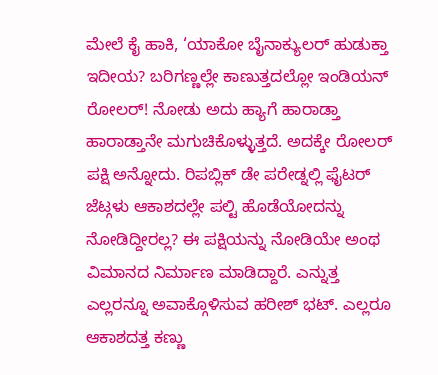ಮೇಲೆ ಕೈ ಹಾಕಿ, ‘ಯಾಕೋ ಬೈನಾಕ್ಯುಲರ್ ಹುಡುಕ್ತಾ ಇದೀಯ? ಬರಿಗಣ್ಣಲ್ಲೇ ಕಾಣುತ್ತದಲ್ಲೋ ಇಂಡಿಯನ್ ರೋಲರ್! ನೋಡು ಅದು ಹ್ಯಾಗೆ ಹಾರಾಡ್ತಾ ಹಾರಾಡ್ತಾನೇ ಮಗುಚಿಕೊಳ್ಳುತ್ತದೆ. ಅದಕ್ಕೇ ರೋಲರ್ ಪಕ್ಷಿ ಅನ್ನೋದು. ರಿಪಬ್ಲಿಕ್ ಡೇ ಪರೇಡ್ನಲ್ಲಿ ಫೈಟರ್ ಜೆಟ್ಗಳು ಆಕಾಶದಲ್ಲೇ ಪಲ್ಟಿ ಹೊಡೆಯೋದನ್ನು ನೋಡಿದ್ದೀರಲ್ಲ? ಈ ಪಕ್ಷಿಯನ್ನು ನೋಡಿಯೇ ಅಂಥ ವಿಮಾನದ ನಿರ್ಮಾಣ ಮಾಡಿದ್ದಾರೆ. ಎನ್ನುತ್ತ ಎಲ್ಲರನ್ನೂ ಅವಾಕ್ಗೊಳಿಸುವ ಹರೀಶ್ ಭಟ್. ಎಲ್ಲರೂ ಆಕಾಶದತ್ತ ಕಣ್ಣು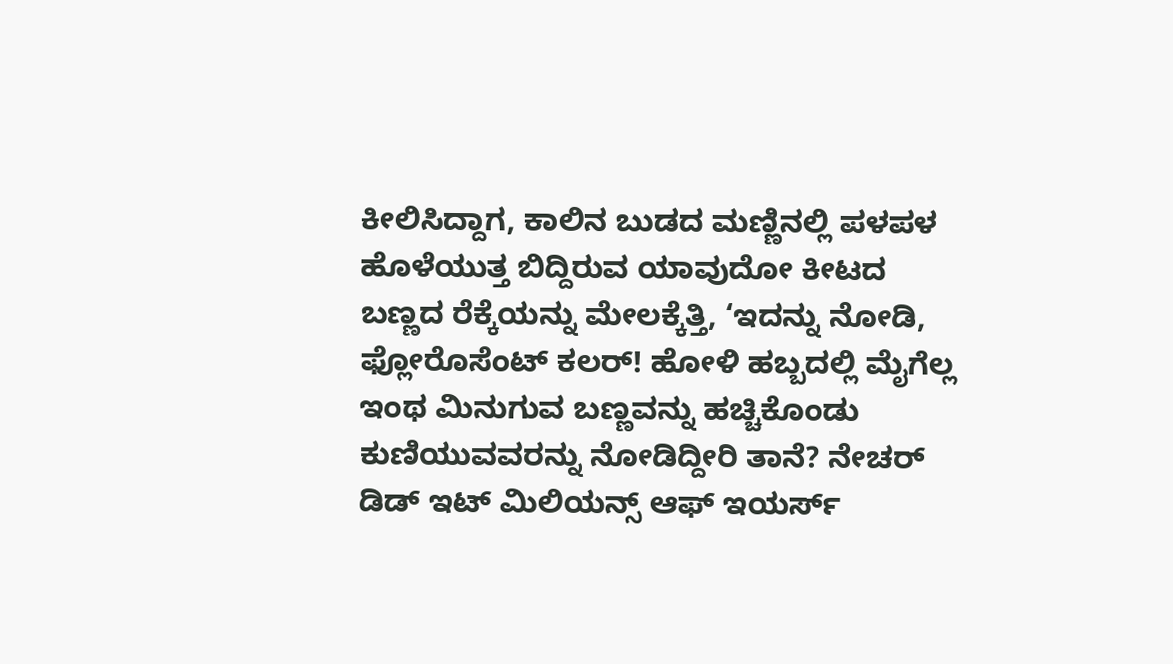ಕೀಲಿಸಿದ್ದಾಗ, ಕಾಲಿನ ಬುಡದ ಮಣ್ಣಿನಲ್ಲಿ ಪಳಪಳ ಹೊಳೆಯುತ್ತ ಬಿದ್ದಿರುವ ಯಾವುದೋ ಕೀಟದ ಬಣ್ಣದ ರೆಕ್ಕೆಯನ್ನು ಮೇಲಕ್ಕೆತ್ತಿ, ‘ಇದನ್ನು ನೋಡಿ, ಫ್ಲೋರೊಸೆಂಟ್ ಕಲರ್! ಹೋಳಿ ಹಬ್ಬದಲ್ಲಿ ಮೈಗೆಲ್ಲ ಇಂಥ ಮಿನುಗುವ ಬಣ್ಣವನ್ನು ಹಚ್ಚಿಕೊಂಡು ಕುಣಿಯುವವರನ್ನು ನೋಡಿದ್ದೀರಿ ತಾನೆ? ನೇಚರ್ ಡಿಡ್ ಇಟ್ ಮಿಲಿಯನ್ಸ್ ಆಫ್ ಇಯರ್ಸ್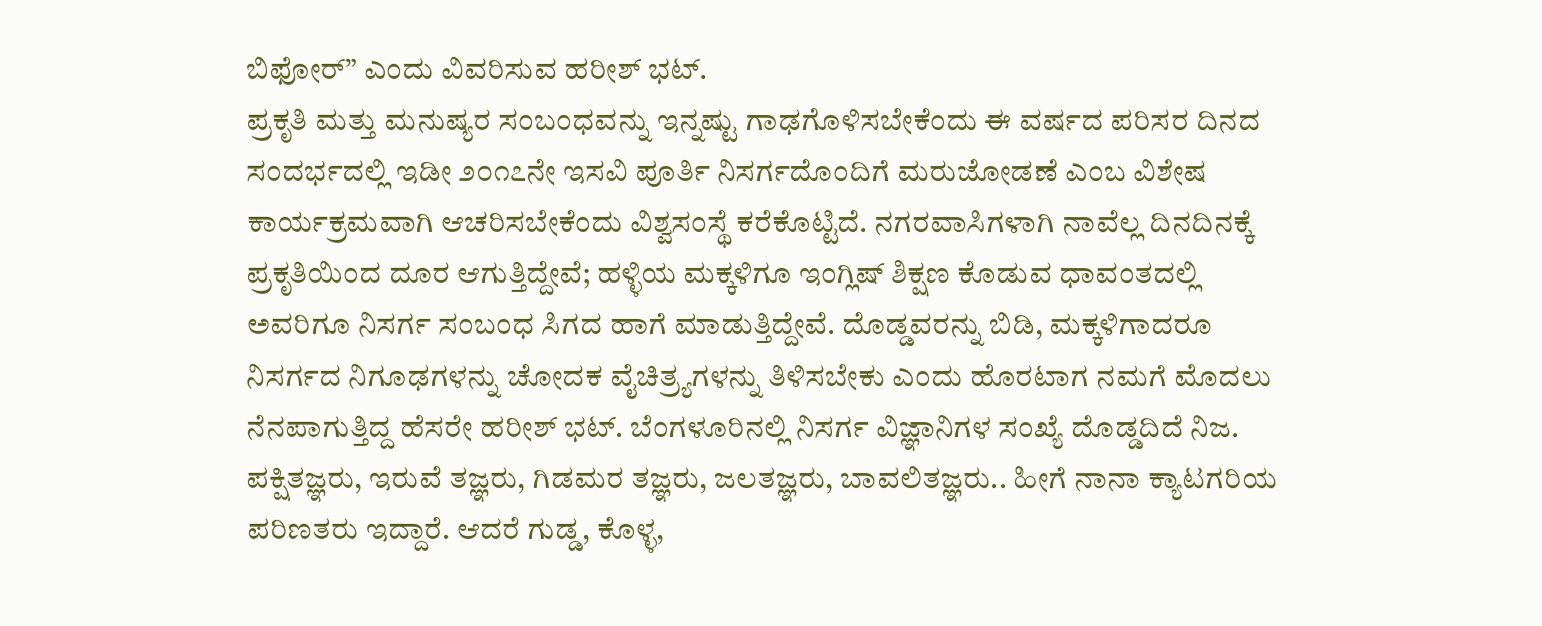ಬಿಫೋರ್” ಎಂದು ವಿವರಿಸುವ ಹರೀಶ್ ಭಟ್.
ಪ್ರಕೃತಿ ಮತ್ತು ಮನುಷ್ಯರ ಸಂಬಂಧವನ್ನು ಇನ್ನಷ್ಟು ಗಾಢಗೊಳಿಸಬೇಕೆಂದು ಈ ವರ್ಷದ ಪರಿಸರ ದಿನದ ಸಂದರ್ಭದಲ್ಲಿ ಇಡೀ ೨೦೧೭ನೇ ಇಸವಿ ಪೂರ್ತಿ ನಿಸರ್ಗದೊಂದಿಗೆ ಮರುಜೋಡಣೆ ಎಂಬ ವಿಶೇಷ ಕಾರ್ಯಕ್ರಮವಾಗಿ ಆಚರಿಸಬೇಕೆಂದು ವಿಶ್ವಸಂಸ್ಥೆ ಕರೆಕೊಟ್ಟಿದೆ. ನಗರವಾಸಿಗಳಾಗಿ ನಾವೆಲ್ಲ ದಿನದಿನಕ್ಕೆ ಪ್ರಕೃತಿಯಿಂದ ದೂರ ಆಗುತ್ತಿದ್ದೇವೆ; ಹಳ್ಳಿಯ ಮಕ್ಕಳಿಗೂ ಇಂಗ್ಲಿಷ್ ಶಿಕ್ಷಣ ಕೊಡುವ ಧಾವಂತದಲ್ಲಿ ಅವರಿಗೂ ನಿಸರ್ಗ ಸಂಬಂಧ ಸಿಗದ ಹಾಗೆ ಮಾಡುತ್ತಿದ್ದೇವೆ. ದೊಡ್ಡವರನ್ನು ಬಿಡಿ, ಮಕ್ಕಳಿಗಾದರೂ ನಿಸರ್ಗದ ನಿಗೂಢಗಳನ್ನು ಚೋದಕ ವೈಚಿತ್ರ್ಯಗಳನ್ನು ತಿಳಿಸಬೇಕು ಎಂದು ಹೊರಟಾಗ ನಮಗೆ ಮೊದಲು ನೆನಪಾಗುತ್ತಿದ್ದ ಹೆಸರೇ ಹರೀಶ್ ಭಟ್. ಬೆಂಗಳೂರಿನಲ್ಲಿ ನಿಸರ್ಗ ವಿಜ್ಞಾನಿಗಳ ಸಂಖ್ಯೆ ದೊಡ್ಡದಿದೆ ನಿಜ. ಪಕ್ಷಿತಜ್ಞರು, ಇರುವೆ ತಜ್ಞರು, ಗಿಡಮರ ತಜ್ಞರು, ಜಲತಜ್ಞರು, ಬಾವಲಿತಜ್ಞರು.. ಹೀಗೆ ನಾನಾ ಕ್ಯಾಟಗರಿಯ ಪರಿಣತರು ಇದ್ದಾರೆ. ಆದರೆ ಗುಡ್ಡ, ಕೊಳ್ಳ,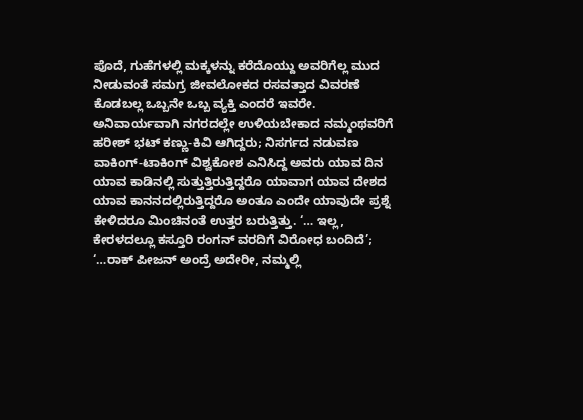ಪೊದೆ, ಗುಹೆಗಳಲ್ಲಿ ಮಕ್ಕಳನ್ನು ಕರೆದೊಯ್ದು ಅವರಿಗೆಲ್ಲ ಮುದ ನೀಡುವಂತೆ ಸಮಗ್ರ ಜೀವಲೋಕದ ರಸವತ್ತಾದ ವಿವರಣೆ ಕೊಡಬಲ್ಲ ಒಬ್ಬನೇ ಒಬ್ಬ ವ್ಯಕ್ತಿ ಎಂದರೆ ಇವರೇ.
ಅನಿವಾರ್ಯವಾಗಿ ನಗರದಲ್ಲೇ ಉಳಿಯಬೇಕಾದ ನಮ್ಮಂಥವರಿಗೆ ಹರೀಶ್ ಭಟ್ ಕಣ್ಣು-ಕಿವಿ ಆಗಿದ್ದರು; ನಿಸರ್ಗದ ನಡುವಣ ವಾಕಿಂಗ್-ಟಾಕಿಂಗ್ ವಿಶ್ವಕೋಶ ಎನಿಸಿದ್ದ ಅವರು ಯಾವ ದಿನ ಯಾವ ಕಾಡಿನಲ್ಲಿ ಸುತ್ತುತ್ತಿರುತ್ತಿದ್ದರೊ ಯಾವಾಗ ಯಾವ ದೇಶದ ಯಾವ ಕಾನನದಲ್ಲಿರುತ್ತಿದ್ದರೊ ಅಂತೂ ಎಂದೇ ಯಾವುದೇ ಪ್ರಶ್ನೆ ಕೇಳಿದರೂ ಮಿಂಚಿನಂತೆ ಉತ್ತರ ಬರುತ್ತಿತ್ತು. ‘… ಇಲ್ಲ, ಕೇರಳದಲ್ಲೂ ಕಸ್ತೂರಿ ರಂಗನ್ ವರದಿಗೆ ವಿರೋಧ ಬಂದಿದೆ’; ‘…ರಾಕ್ ಪೀಜನ್ ಅಂದ್ರೆ ಅದೇರೀ, ನಮ್ಮಲ್ಲಿ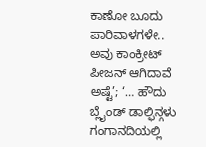ಕಾಣೋ ಬೂದು ಪಾರಿವಾಳಗಳೇ.. ಅವು ಕಾಂಕ್ರೀಟ್ ಪೀಜನ್ ಆಗಿದಾವೆ ಅಷ್ಟೆ’; ‘… ಹೌದು ಬ್ಲೈಂಡ್ ಡಾಲ್ಫಿನ್ಗಳು ಗಂಗಾನದಿಯಲ್ಲಿ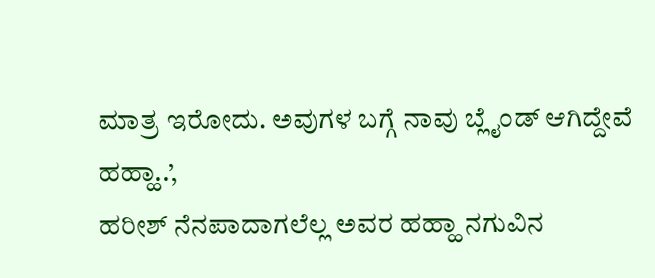ಮಾತ್ರ ಇರೋದು. ಅವುಗಳ ಬಗ್ಗೆ ನಾವು ಬ್ಲೈಂಡ್ ಆಗಿದ್ದೇವೆ ಹಹ್ಹಾ..’,
ಹರೀಶ್ ನೆನಪಾದಾಗಲೆಲ್ಲ ಅವರ ಹಹ್ಹಾ ನಗುವಿನ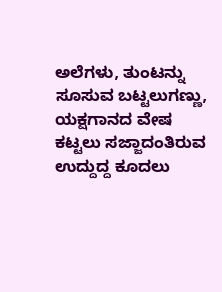ಅಲೆಗಳು, ತುಂಟನ್ನು ಸೂಸುವ ಬಟ್ಟಲುಗಣ್ಣು, ಯಕ್ಷಗಾನದ ವೇಷ ಕಟ್ಟಲು ಸಜ್ಜಾದಂತಿರುವ ಉದ್ದುದ್ದ ಕೂದಲು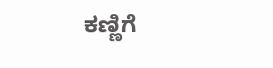ಕಣ್ಣಿಗೆ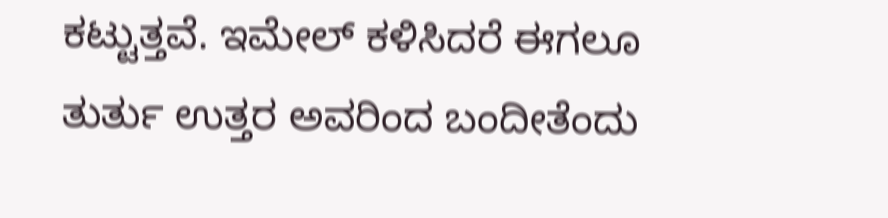ಕಟ್ಟುತ್ತವೆ. ಇಮೇಲ್ ಕಳಿಸಿದರೆ ಈಗಲೂ ತುರ್ತು ಉತ್ತರ ಅವರಿಂದ ಬಂದೀತೆಂದು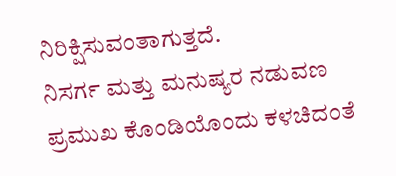ನಿರಿಕ್ಷಿಸುವಂತಾಗುತ್ತದೆ.
ನಿಸರ್ಗ ಮತ್ತು ಮನುಷ್ಯರ ನಡುವಣ ಪ್ರಮುಖ ಕೊಂಡಿಯೊಂದು ಕಳಚಿದಂತೆ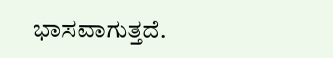ಭಾಸವಾಗುತ್ತದೆ.